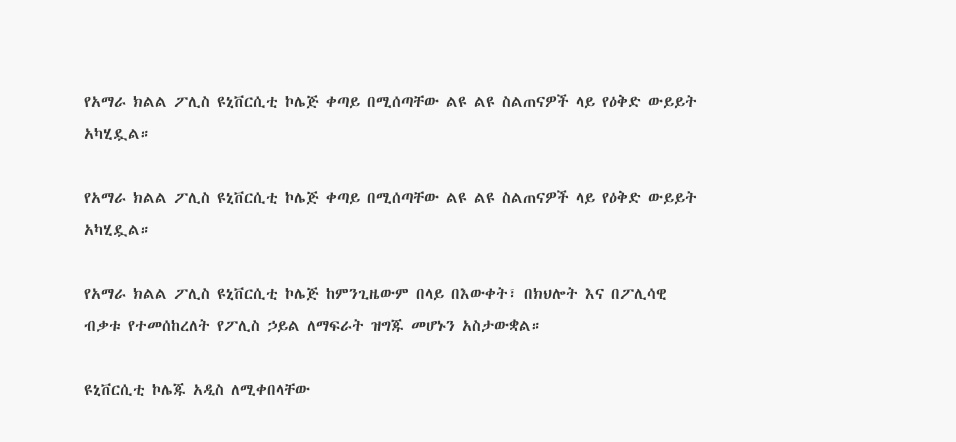የአማራ ክልል ፖሊስ ዩኒቨርሲቲ ኮሌጅ ቀጣይ በሚሰጣቸው ልዩ ልዩ ስልጠናዎች ላይ የዕቅድ ውይይት አካሂዷል።

የአማራ ክልል ፖሊስ ዩኒቨርሲቲ ኮሌጅ ቀጣይ በሚሰጣቸው ልዩ ልዩ ስልጠናዎች ላይ የዕቅድ ውይይት አካሂዷል።

የአማራ ክልል ፖሊስ ዩኒቨርሲቲ ኮሌጅ ከምንጊዜውም በላይ በእውቀት፣ በክህሎት እና በፖሊሳዊ ብቃቱ የተመሰከረለት የፖሊስ ኃይል ለማፍራት ዝግጁ መሆኑን አስታውቋል።

ዩኒቨርሲቲ ኮሌጁ አዲስ ለሚቀበላቸው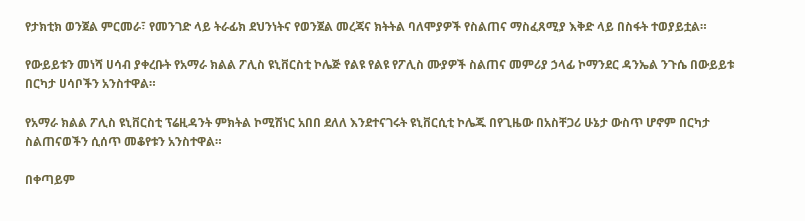የታክቲክ ወንጀል ምርመራ፣ የመንገድ ላይ ትራፊክ ደህንነትና የወንጀል መረጃና ክትትል ባለሞያዎች የስልጠና ማስፈጸሚያ እቅድ ላይ በስፋት ተወያይቷል።

የውይይቱን መነሻ ሀሳብ ያቀረቡት የአማራ ክልል ፖሊስ ዩኒቨርስቲ ኮሌጅ የልዩ የልዩ የፖሊስ ሙያዎች ስልጠና መምሪያ ኃላፊ ኮማንደር ዳንኤል ንጉሴ በውይይቱ በርካታ ሀሳቦችን አንስተዋል።

የአማራ ክልል ፖሊስ ዩኒቨርስቲ ፕሬዚዳንት ምክትል ኮሚሽነር አበበ ደለለ እንደተናገሩት ዩኒቨርሲቲ ኮሌጁ በየጊዜው በአስቸጋሪ ሁኔታ ውስጥ ሆኖም በርካታ ስልጠናወችን ሲሰጥ መቆየቱን አንስተዋል።

በቀጣይም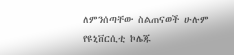ለምንሰጣቸው ስልጠናወች ሁሉም የዩኒቨርሲቲ ኮሌጁ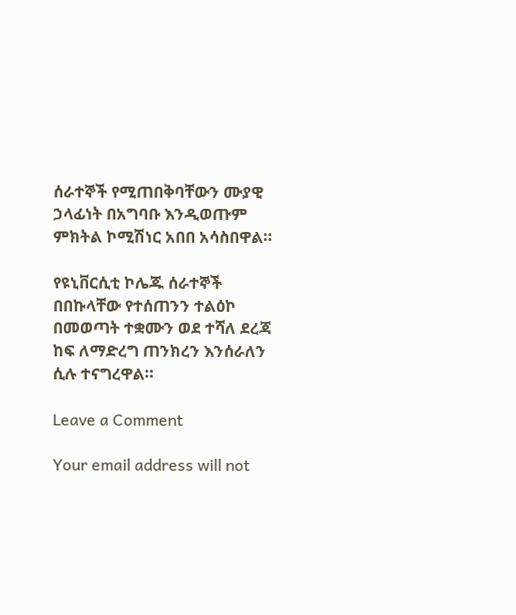ሰራተኞች የሚጠበቅባቸውን ሙያዊ ኃላፊነት በአግባቡ እንዲወጡም ምክትል ኮሚሽነር አበበ አሳስበዋል።

የዩኒቨርሲቲ ኮሌጁ ሰራተኞች በበኩላቸው የተሰጠንን ተልዕኮ በመወጣት ተቋሙን ወደ ተሻለ ደረጃ ከፍ ለማድረግ ጠንክረን እንሰራለን ሲሉ ተናግረዋል።

Leave a Comment

Your email address will not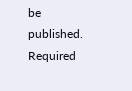be published. Required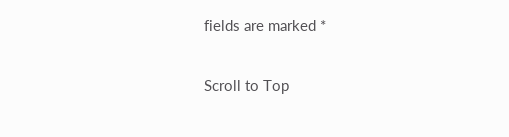fields are marked *

Scroll to Top